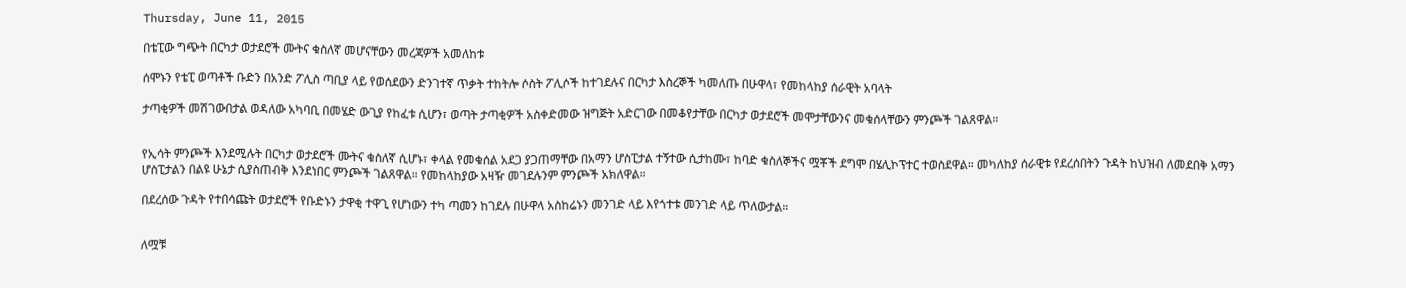Thursday, June 11, 2015

በቴፒው ግጭት በርካታ ወታደሮች ሙትና ቁስለኛ መሆናቸውን መረጃዎች አመለከቱ

ሰሞኑን የቴፒ ወጣቶች ቡድን በአንድ ፖሊስ ጣቢያ ላይ የወሰደውን ድንገተኛ ጥቃት ተከትሎ ሶስት ፖሊሶች ከተገደሉና በርካታ እስረኞች ካመለጡ በሁዋላ፣ የመከላከያ ሰራዊት አባላት

ታጣቂዎች መሽገውበታል ወዳለው አካባቢ በመሄድ ውጊያ የከፈቱ ሲሆን፣ ወጣት ታጣቂዎች አስቀድመው ዝግጅት አድርገው በመቆየታቸው በርካታ ወታደሮች መሞታቸውንና መቁሰላቸውን ምንጮች ገልጸዋል።


የኢሳት ምንጮች እንደሚሉት በርካታ ወታደሮች ሙትና ቁስለኛ ሲሆኑ፣ ቀላል የመቁሰል አደጋ ያጋጠማቸው በአማን ሆስፒታል ተኝተው ሲታከሙ፣ ከባድ ቁስለኞችና ሟቾች ደግሞ በሄሊኮፕተር ተወስደዋል። መካለከያ ሰራዊቱ የደረሰበትን ጉዳት ከህዝብ ለመደበቅ አማን ሆስፒታልን በልዩ ሁኔታ ሲያስጠብቅ እንደነበር ምንጮች ገልጸዋል። የመከላከያው አዛዥ መገደሉንም ምንጮች አክለዋል።

በደረሰው ጉዳት የተበሳጩት ወታደሮች የቡድኑን ታዋቂ ተዋጊ የሆነውን ተካ ጣመን ከገደሉ በሁዋላ አስከሬኑን መንገድ ላይ እየጎተቱ መንገድ ላይ ጥለውታል።


ለሟቹ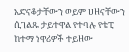አድናቆታቸውን ወይም ሀዘናቸውን ሲገልጹ ታይተዋል የተባሉ የቴፒ ከተማ ነዋሪዎች ተይዘው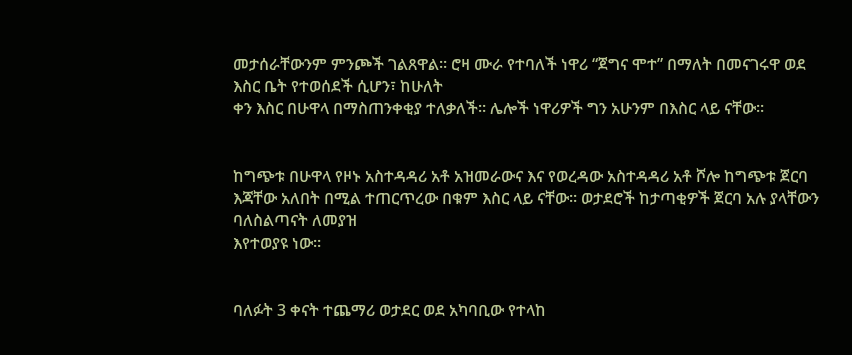መታሰራቸውንም ምንጮች ገልጸዋል። ሮዛ ሙራ የተባለች ነዋሪ “ጀግና ሞተ” በማለት በመናገሩዋ ወደ እስር ቤት የተወሰደች ሲሆን፣ ከሁለት
ቀን እስር በሁዋላ በማስጠንቀቂያ ተለቃለች። ሌሎች ነዋሪዎች ግን አሁንም በእስር ላይ ናቸው።


ከግጭቱ በሁዋላ የዞኑ አስተዳዳሪ አቶ አዝመራውና እና የወረዳው አስተዳዳሪ አቶ ሾሎ ከግጭቱ ጀርባ እጃቸው አለበት በሚል ተጠርጥረው በቁም እስር ላይ ናቸው። ወታደሮች ከታጣቂዎች ጀርባ አሉ ያላቸውን ባለስልጣናት ለመያዝ
እየተወያዩ ነው።


ባለፉት 3 ቀናት ተጨማሪ ወታደር ወደ አካባቢው የተላከ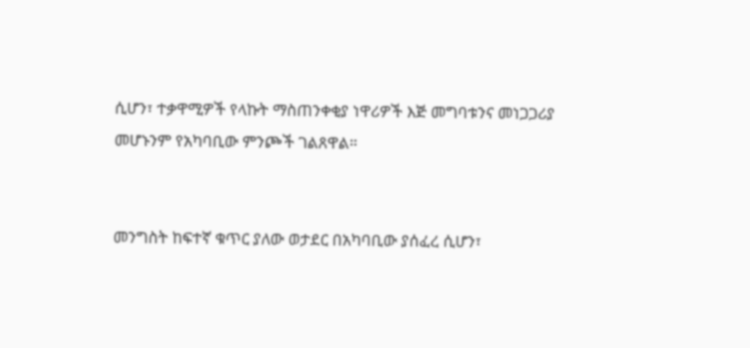ሲሆን፣ ተቃዋሚዎች የላኩት ማስጠንቀቂያ ነዋሪዎች እጅ መግባቱንና መነጋጋሪያ መሆኑንም የአካባቢው ምንጮች ገልጸዋል።


መንግስት ከፍተኛ ቁጥር ያለው ወታደር በአካባቢው ያሰፈረ ሲሆን፣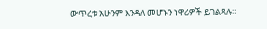ውጥረቱ አሁንም እንዳለ መሆኑን ነዋሪዎች ይገልጻሉ።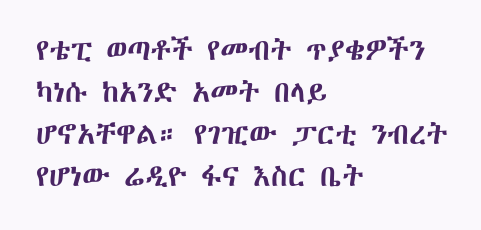የቴፒ ወጣቶች የመብት ጥያቄዎችን ካነሱ ከአንድ አመት በላይ ሆኖአቸዋል። የገዢው ፓርቲ ንብረት የሆነው ሬዲዮ ፋና እስር ቤት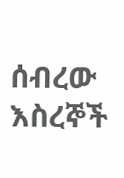ሰብረው እስረኞች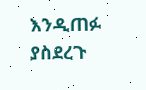እንዲጠፉ ያስደረጉ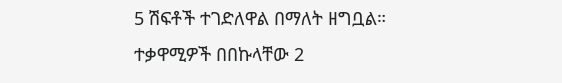5 ሽፍቶች ተገድለዋል በማለት ዘግቧል። ተቃዋሚዎች በበኩላቸው 2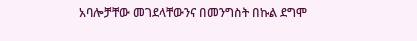አባሎቻቸው መገደላቸውንና በመንግስት በኩል ደግሞ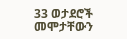33 ወታደሮች መሞታቸውን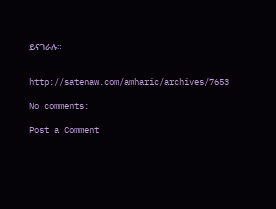ይናገራሉ።


http://satenaw.com/amharic/archives/7653

No comments:

Post a Comment